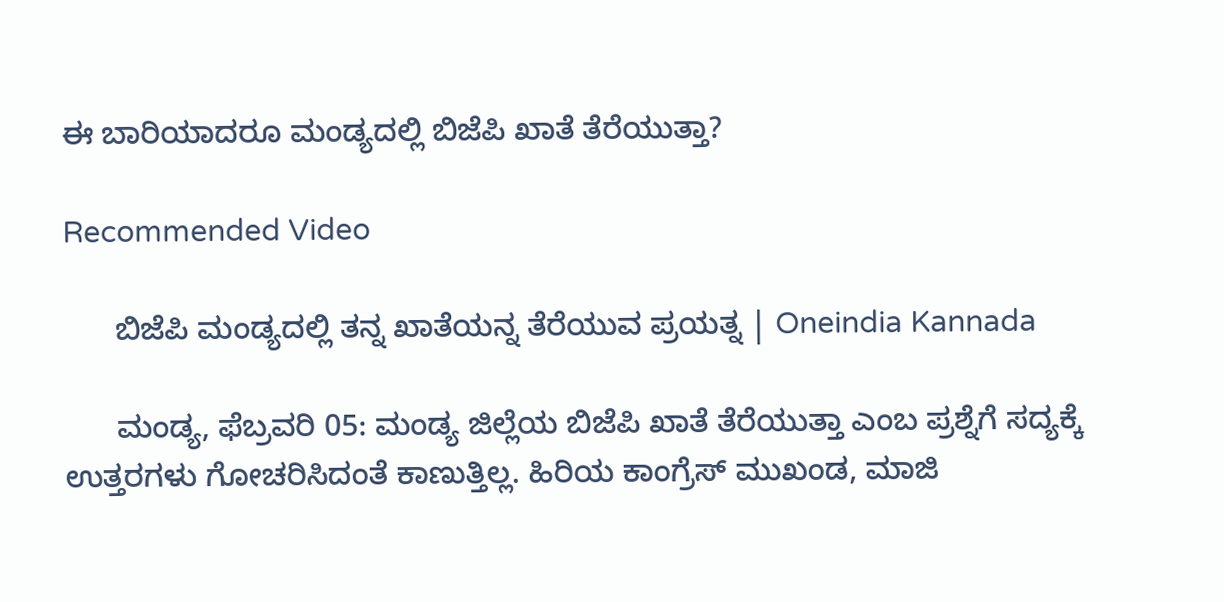ಈ ಬಾರಿಯಾದರೂ ಮಂಡ್ಯದಲ್ಲಿ ಬಿಜೆಪಿ ಖಾತೆ ತೆರೆಯುತ್ತಾ?

Recommended Video

      ಬಿಜೆಪಿ ಮಂಡ್ಯದಲ್ಲಿ ತನ್ನ ಖಾತೆಯನ್ನ ತೆರೆಯುವ ಪ್ರಯತ್ನ | Oneindia Kannada

      ಮಂಡ್ಯ, ಫೆಬ್ರವರಿ 05: ಮಂಡ್ಯ ಜಿಲ್ಲೆಯ ಬಿಜೆಪಿ ಖಾತೆ ತೆರೆಯುತ್ತಾ ಎಂಬ ಪ್ರಶ್ನೆಗೆ ಸದ್ಯಕ್ಕೆ ಉತ್ತರಗಳು ಗೋಚರಿಸಿದಂತೆ ಕಾಣುತ್ತಿಲ್ಲ. ಹಿರಿಯ ಕಾಂಗ್ರೆಸ್ ಮುಖಂಡ, ಮಾಜಿ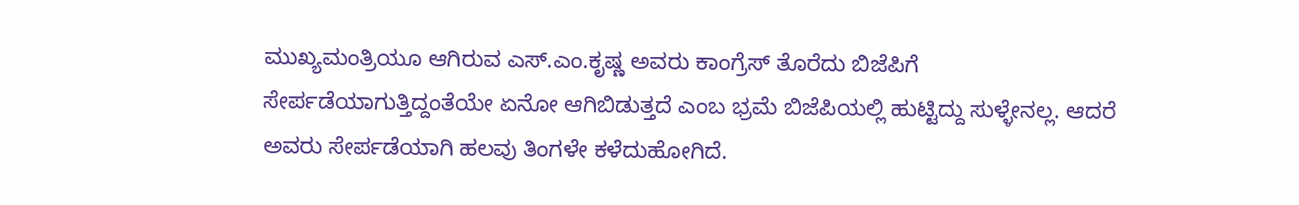ಮುಖ್ಯಮಂತ್ರಿಯೂ ಆಗಿರುವ ಎಸ್.ಎಂ.ಕೃಷ್ಣ ಅವರು ಕಾಂಗ್ರೆಸ್ ತೊರೆದು ಬಿಜೆಪಿಗೆ ಸೇರ್ಪಡೆಯಾಗುತ್ತಿದ್ದಂತೆಯೇ ಏನೋ ಆಗಿಬಿಡುತ್ತದೆ ಎಂಬ ಭ್ರಮೆ ಬಿಜೆಪಿಯಲ್ಲಿ ಹುಟ್ಟಿದ್ದು ಸುಳ್ಳೇನಲ್ಲ. ಆದರೆ ಅವರು ಸೇರ್ಪಡೆಯಾಗಿ ಹಲವು ತಿಂಗಳೇ ಕಳೆದುಹೋಗಿದೆ.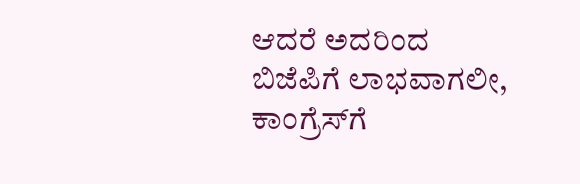ಆದರೆ ಅದರಿಂದ ಬಿಜೆಪಿಗೆ ಲಾಭವಾಗಲೀ, ಕಾಂಗ್ರೆಸ್‍ಗೆ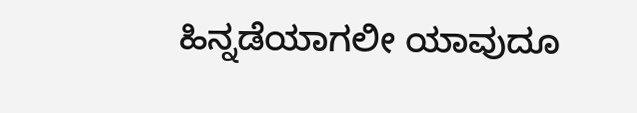ಹಿನ್ನಡೆಯಾಗಲೀ ಯಾವುದೂ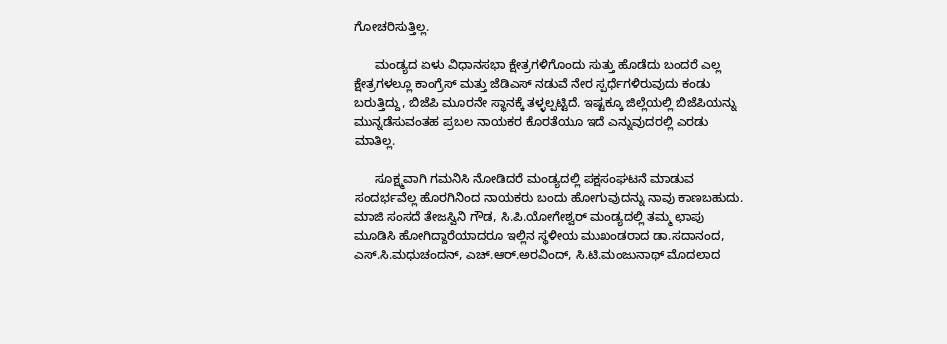ಗೋಚರಿಸುತ್ತಿಲ್ಲ.

      ಮಂಡ್ಯದ ಏಳು ವಿಧಾನಸಭಾ ಕ್ಷೇತ್ರಗಳಿಗೊಂದು ಸುತ್ತು ಹೊಡೆದು ಬಂದರೆ ಎಲ್ಲ ಕ್ಷೇತ್ರಗಳಲ್ಲೂ ಕಾಂಗ್ರೆಸ್ ಮತ್ತು ಜೆಡಿಎಸ್ ನಡುವೆ ನೇರ ಸ್ಪರ್ಧೆಗಳಿರುವುದು ಕಂಡು ಬರುತ್ತಿದ್ದು, ಬಿಜೆಪಿ ಮೂರನೇ ಸ್ಥಾನಕ್ಕೆ ತಳ್ಳಲ್ಪಟ್ಟಿದೆ. ಇಷ್ಟಕ್ಕೂ ಜಿಲ್ಲೆಯಲ್ಲಿ ಬಿಜೆಪಿಯನ್ನು ಮುನ್ನಡೆಸುವಂತಹ ಪ್ರಬಲ ನಾಯಕರ ಕೊರತೆಯೂ ಇದೆ ಎನ್ನುವುದರಲ್ಲಿ ಎರಡು ಮಾತಿಲ್ಲ.

      ಸೂಕ್ಷ್ಮವಾಗಿ ಗಮನಿಸಿ ನೋಡಿದರೆ ಮಂಡ್ಯದಲ್ಲಿ ಪಕ್ಷಸಂಘಟನೆ ಮಾಡುವ ಸಂದರ್ಭವೆಲ್ಲ ಹೊರಗಿನಿಂದ ನಾಯಕರು ಬಂದು ಹೋಗುವುದನ್ನು ನಾವು ಕಾಣಬಹುದು. ಮಾಜಿ ಸಂಸದೆ ತೇಜಸ್ವಿನಿ ಗೌಡ, ಸಿ.ಪಿ.ಯೋಗೇಶ್ವರ್ ಮಂಡ್ಯದಲ್ಲಿ ತಮ್ಮ ಛಾಪು ಮೂಡಿಸಿ ಹೋಗಿದ್ದಾರೆಯಾದರೂ ಇಲ್ಲಿನ ಸ್ಥಳೀಯ ಮುಖಂಡರಾದ ಡಾ.ಸದಾನಂದ, ಎಸ್.ಸಿ.ಮಧುಚಂದನ್, ಎಚ್.ಆರ್.ಅರವಿಂದ್, ಸಿ.ಟಿ.ಮಂಜುನಾಥ್ ಮೊದಲಾದ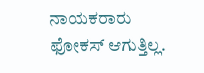ನಾಯಕರಾರು ಫೋಕಸ್ ಆಗುತ್ತಿಲ್ಲ.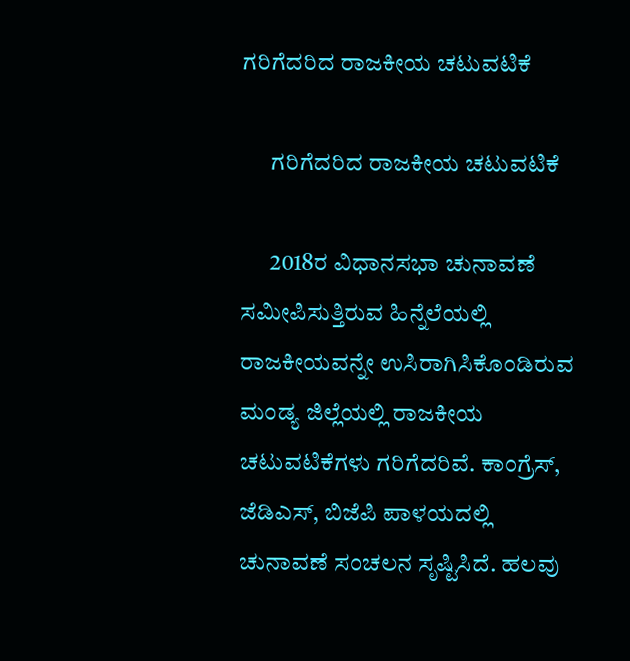ಗರಿಗೆದರಿದ ರಾಜಕೀಯ ಚಟುವಟಿಕೆ

      ಗರಿಗೆದರಿದ ರಾಜಕೀಯ ಚಟುವಟಿಕೆ

      2018ರ ವಿಧಾನಸಭಾ ಚುನಾವಣೆ ಸಮೀಪಿಸುತ್ತಿರುವ ಹಿನ್ನೆಲೆಯಲ್ಲಿ ರಾಜಕೀಯವನ್ನೇ ಉಸಿರಾಗಿಸಿಕೊಂಡಿರುವ ಮಂಡ್ಯ ಜಿಲ್ಲೆಯಲ್ಲಿ ರಾಜಕೀಯ ಚಟುವಟಿಕೆಗಳು ಗರಿಗೆದರಿವೆ. ಕಾಂಗ್ರೆಸ್, ಜೆಡಿಎಸ್, ಬಿಜೆಪಿ ಪಾಳಯದಲ್ಲಿ ಚುನಾವಣೆ ಸಂಚಲನ ಸೃಷ್ಟಿಸಿದೆ. ಹಲವು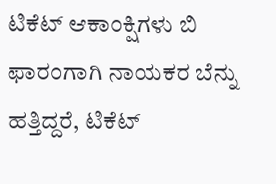ಟಿಕೆಟ್ ಆಕಾಂಕ್ಷಿಗಳು ಬಿ ಫಾರಂಗಾಗಿ ನಾಯಕರ ಬೆನ್ನು ಹತ್ತಿದ್ದರೆ, ಟಿಕೆಟ್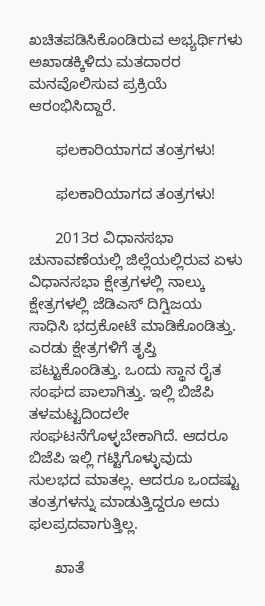ಖಚಿತಪಡಿಸಿಕೊಂಡಿರುವ ಅಭ್ಯರ್ಥಿಗಳು ಅಖಾಡಕ್ಕಿಳಿದು ಮತದಾರರ ಮನವೊಲಿಸುವ ಪ್ರಕ್ರಿಯೆ ಆರಂಭಿಸಿದ್ದಾರೆ.

      ಫಲಕಾರಿಯಾಗದ ತಂತ್ರಗಳು!

      ಫಲಕಾರಿಯಾಗದ ತಂತ್ರಗಳು!

      2013ರ ವಿಧಾನಸಭಾ ಚುನಾವಣೆಯಲ್ಲಿ ಜಿಲ್ಲೆಯಲ್ಲಿರುವ ಏಳು ವಿಧಾನಸಭಾ ಕ್ಷೇತ್ರಗಳಲ್ಲಿ ನಾಲ್ಕು ಕ್ಷೇತ್ರಗಳಲ್ಲಿ ಜೆಡಿಎಸ್ ದಿಗ್ವಿಜಯ ಸಾಧಿಸಿ ಭದ್ರಕೋಟೆ ಮಾಡಿಕೊಂಡಿತ್ತು. ಎರಡು ಕ್ಷೇತ್ರಗಳಿಗೆ ತೃಪ್ತಿ ಪಟ್ಟುಕೊಂಡಿತ್ತು. ಒಂದು ಸ್ಥಾನ ರೈತ ಸಂಘದ ಪಾಲಾಗಿತ್ತು. ಇಲ್ಲಿ ಬಿಜೆಪಿ ತಳಮಟ್ಟದಿಂದಲೇ ಸಂಘಟನೆಗೊಳ್ಳಬೇಕಾಗಿದೆ. ಆದರೂ ಬಿಜೆಪಿ ಇಲ್ಲಿ ಗಟ್ಟಿಗೊಳ್ಳುವುದು ಸುಲಭದ ಮಾತಲ್ಲ. ಆದರೂ ಒಂದಷ್ಟು ತಂತ್ರಗಳನ್ನು ಮಾಡುತ್ತಿದ್ದರೂ ಅದು ಫಲಪ್ರದವಾಗುತ್ತಿಲ್ಲ.

      ಖಾತೆ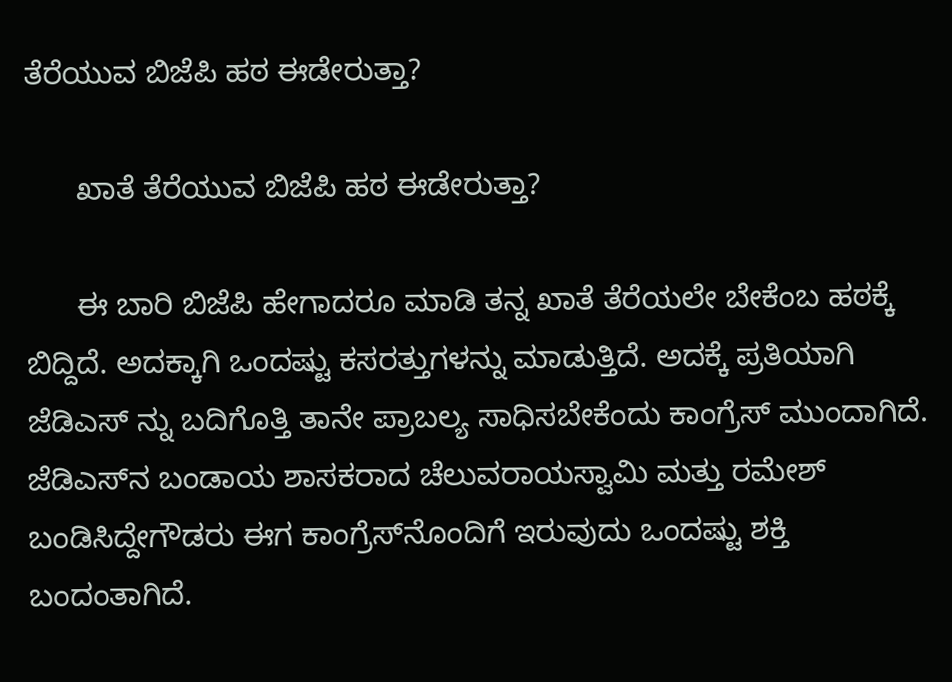ತೆರೆಯುವ ಬಿಜೆಪಿ ಹಠ ಈಡೇರುತ್ತಾ?

      ಖಾತೆ ತೆರೆಯುವ ಬಿಜೆಪಿ ಹಠ ಈಡೇರುತ್ತಾ?

      ಈ ಬಾರಿ ಬಿಜೆಪಿ ಹೇಗಾದರೂ ಮಾಡಿ ತನ್ನ ಖಾತೆ ತೆರೆಯಲೇ ಬೇಕೆಂಬ ಹಠಕ್ಕೆ ಬಿದ್ದಿದೆ. ಅದಕ್ಕಾಗಿ ಒಂದಷ್ಟು ಕಸರತ್ತುಗಳನ್ನು ಮಾಡುತ್ತಿದೆ. ಅದಕ್ಕೆ ಪ್ರತಿಯಾಗಿ ಜೆಡಿಎಸ್ ನ್ನು ಬದಿಗೊತ್ತಿ ತಾನೇ ಪ್ರಾಬಲ್ಯ ಸಾಧಿಸಬೇಕೆಂದು ಕಾಂಗ್ರೆಸ್ ಮುಂದಾಗಿದೆ. ಜೆಡಿಎಸ್‍ನ ಬಂಡಾಯ ಶಾಸಕರಾದ ಚೆಲುವರಾಯಸ್ವಾಮಿ ಮತ್ತು ರಮೇಶ್ ಬಂಡಿಸಿದ್ದೇಗೌಡರು ಈಗ ಕಾಂಗ್ರೆಸ್‍ನೊಂದಿಗೆ ಇರುವುದು ಒಂದಷ್ಟು ಶಕ್ತಿ ಬಂದಂತಾಗಿದೆ.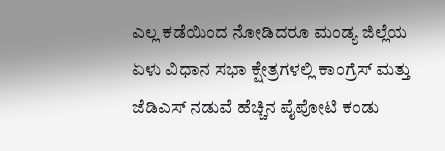ಎಲ್ಲ ಕಡೆಯಿಂದ ನೋಡಿದರೂ ಮಂಡ್ಯ ಜಿಲ್ಲೆಯ ಏಳು ವಿಧಾನ ಸಭಾ ಕ್ಷೇತ್ರಗಳಲ್ಲಿ ಕಾಂಗ್ರೆಸ್ ಮತ್ತು ಜೆಡಿಎಸ್ ನಡುವೆ ಹೆಚ್ಚಿನ ಪೈಪೋಟಿ ಕಂಡು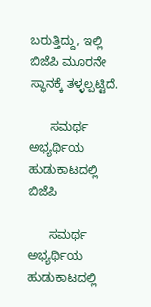ಬರುತ್ತಿದ್ದು, ಇಲ್ಲಿ ಬಿಜೆಪಿ ಮೂರನೇ ಸ್ಥಾನಕ್ಕೆ ತಳ್ಳಲ್ಪಟ್ಟಿದೆ.

      ಸಮರ್ಥ ಅಭ್ಯರ್ಥಿಯ ಹುಡುಕಾಟದಲ್ಲಿ ಬಿಜೆಪಿ

      ಸಮರ್ಥ ಅಭ್ಯರ್ಥಿಯ ಹುಡುಕಾಟದಲ್ಲಿ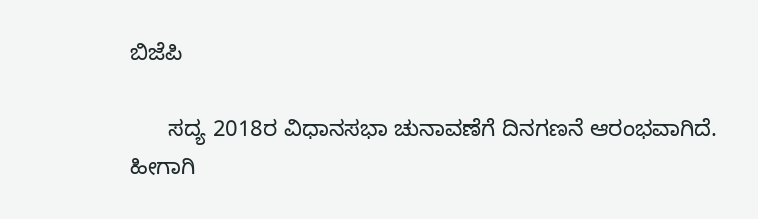ಬಿಜೆಪಿ

      ಸದ್ಯ 2018ರ ವಿಧಾನಸಭಾ ಚುನಾವಣೆಗೆ ದಿನಗಣನೆ ಆರಂಭವಾಗಿದೆ. ಹೀಗಾಗಿ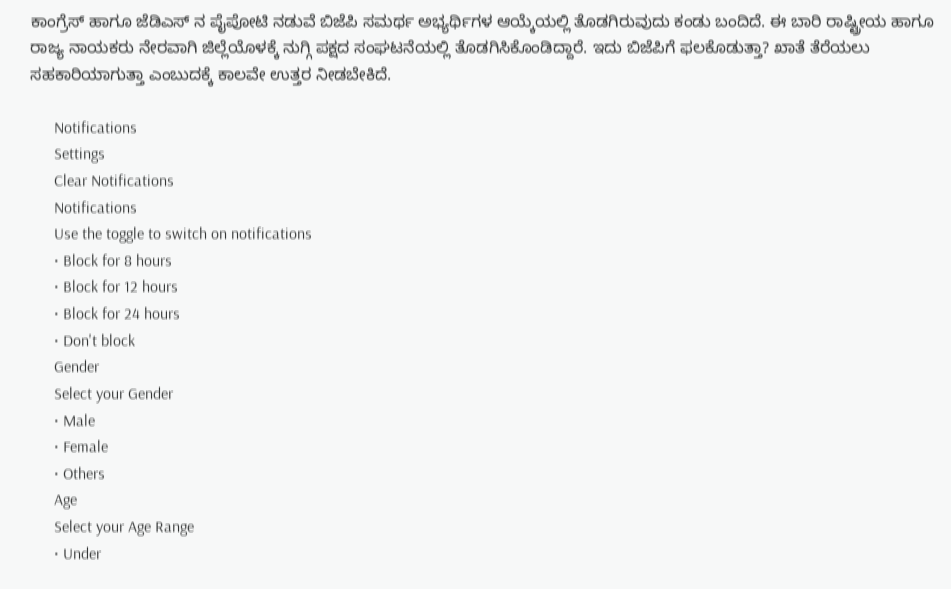ಕಾಂಗ್ರೆಸ್ ಹಾಗೂ ಜೆಡಿಎಸ್ ನ ಪೈಪೋಟಿ ನಡುವೆ ಬಿಜೆಪಿ ಸಮರ್ಥ ಅಭ್ಯರ್ಥಿಗಳ ಆಯ್ಕೆಯಲ್ಲಿ ತೊಡಗಿರುವುದು ಕಂಡು ಬಂದಿದೆ. ಈ ಬಾರಿ ರಾಷ್ಟ್ರೀಯ ಹಾಗೂ ರಾಜ್ಯ ನಾಯಕರು ನೇರವಾಗಿ ಜಿಲ್ಲೆಯೊಳಕ್ಕೆ ನುಗ್ಗಿ ಪಕ್ಷದ ಸಂಘಟನೆಯಲ್ಲಿ ತೊಡಗಿಸಿಕೊಂಡಿದ್ದಾರೆ. ಇದು ಬಿಜೆಪಿಗೆ ಫಲಕೊಡುತ್ತಾ? ಖಾತೆ ತೆರೆಯಲು ಸಹಕಾರಿಯಾಗುತ್ತಾ ಎಂಬುದಕ್ಕೆ ಕಾಲವೇ ಉತ್ತರ ನೀಡಬೇಕಿದೆ.

      Notifications
      Settings
      Clear Notifications
      Notifications
      Use the toggle to switch on notifications
      • Block for 8 hours
      • Block for 12 hours
      • Block for 24 hours
      • Don't block
      Gender
      Select your Gender
      • Male
      • Female
      • Others
      Age
      Select your Age Range
      • Under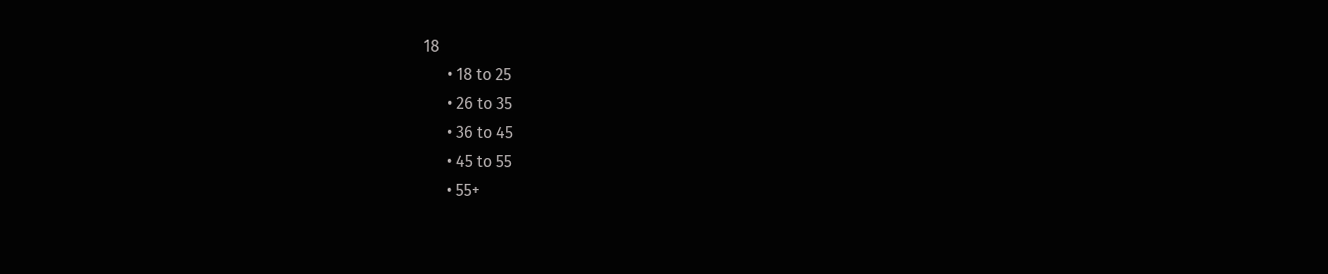18
      • 18 to 25
      • 26 to 35
      • 36 to 45
      • 45 to 55
      • 55+